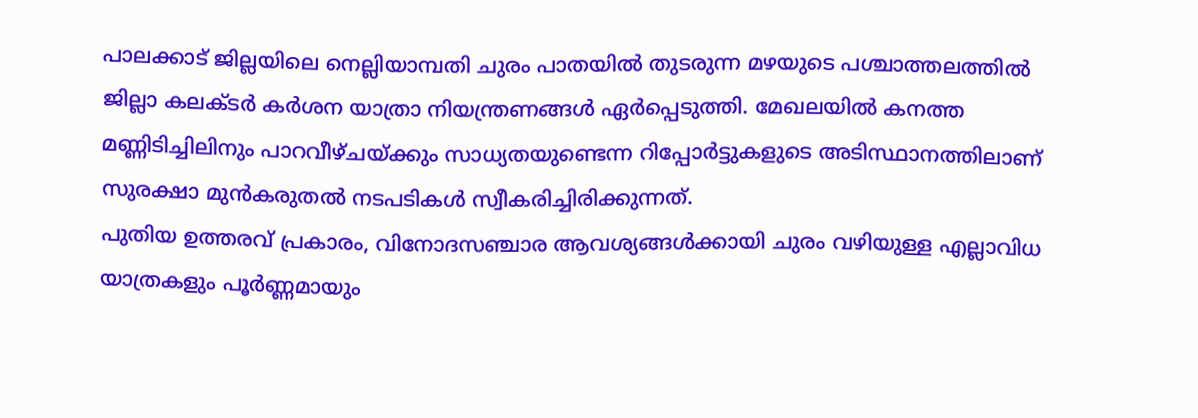പാലക്കാട് ജില്ലയിലെ നെല്ലിയാമ്പതി ചുരം പാതയിൽ തുടരുന്ന മഴയുടെ പശ്ചാത്തലത്തിൽ ജില്ലാ കലക്ടർ കർശന യാത്രാ നിയന്ത്രണങ്ങൾ ഏർപ്പെടുത്തി. മേഖലയിൽ കനത്ത മണ്ണിടിച്ചിലിനും പാറവീഴ്ചയ്ക്കും സാധ്യതയുണ്ടെന്ന റിപ്പോർട്ടുകളുടെ അടിസ്ഥാനത്തിലാണ് സുരക്ഷാ മുൻകരുതൽ നടപടികൾ സ്വീകരിച്ചിരിക്കുന്നത്.
പുതിയ ഉത്തരവ് പ്രകാരം, വിനോദസഞ്ചാര ആവശ്യങ്ങൾക്കായി ചുരം വഴിയുള്ള എല്ലാവിധ യാത്രകളും പൂർണ്ണമായും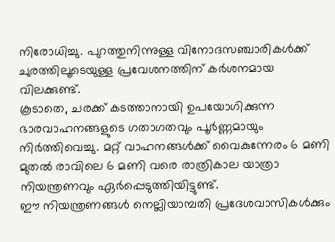നിരോധിച്ചു. പുറത്തുനിന്നുള്ള വിനോദസഞ്ചാരികൾക്ക് ചുരത്തിലൂടെയുള്ള പ്രവേശനത്തിന് കർശനമായ വിലക്കുണ്ട്.
കൂടാതെ, ചരക്ക് കടത്താനായി ഉപയോഗിക്കുന്ന ഭാരവാഹനങ്ങളുടെ ഗതാഗതവും പൂർണ്ണമായും നിർത്തിവെച്ചു. മറ്റ് വാഹനങ്ങൾക്ക് വൈകുന്നേരം 6 മണി മുതൽ രാവിലെ 6 മണി വരെ രാത്രികാല യാത്രാ നിയന്ത്രണവും ഏർപ്പെടുത്തിയിട്ടുണ്ട്.
ഈ നിയന്ത്രണങ്ങൾ നെല്ലിയാമ്പതി പ്രദേശവാസികൾക്കും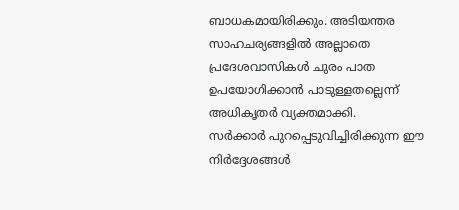ബാധകമായിരിക്കും. അടിയന്തര സാഹചര്യങ്ങളിൽ അല്ലാതെ പ്രദേശവാസികൾ ചുരം പാത ഉപയോഗിക്കാൻ പാടുള്ളതല്ലെന്ന് അധികൃതർ വ്യക്തമാക്കി.
സർക്കാർ പുറപ്പെടുവിച്ചിരിക്കുന്ന ഈ നിർദ്ദേശങ്ങൾ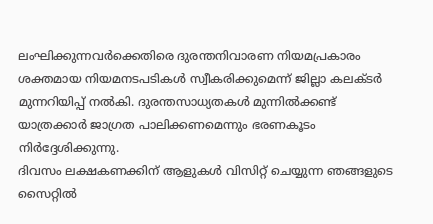ലംഘിക്കുന്നവർക്കെതിരെ ദുരന്തനിവാരണ നിയമപ്രകാരം ശക്തമായ നിയമനടപടികൾ സ്വീകരിക്കുമെന്ന് ജില്ലാ കലക്ടർ മുന്നറിയിപ്പ് നൽകി. ദുരന്തസാധ്യതകൾ മുന്നിൽക്കണ്ട് യാത്രക്കാർ ജാഗ്രത പാലിക്കണമെന്നും ഭരണകൂടം നിർദ്ദേശിക്കുന്നു.
ദിവസം ലക്ഷകണക്കിന് ആളുകൾ വിസിറ്റ് ചെയ്യുന്ന ഞങ്ങളുടെ സൈറ്റിൽ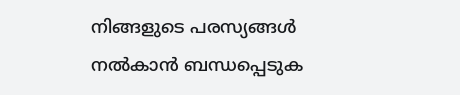നിങ്ങളുടെ പരസ്യങ്ങൾ നൽകാൻ ബന്ധപ്പെടുക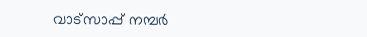വാട്സാപ്പ് നമ്പർ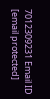7012309231 Email ID [email protected]